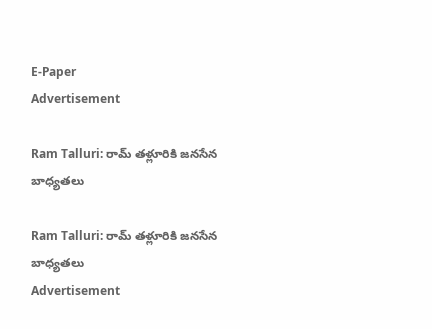E-Paper
Advertisement

Ram Talluri: రామ్ తళ్లూరికి జనసేన బాధ్యతలు

Ram Talluri: రామ్ తళ్లూరికి జనసేన బాధ్యతలు
Advertisement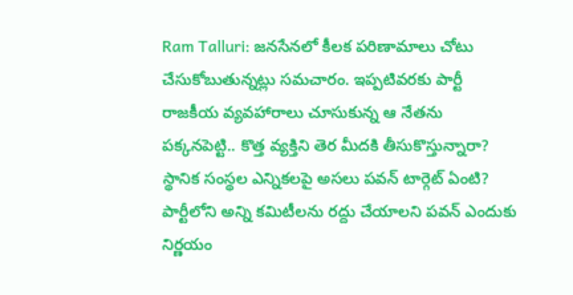Ram Talluri: జనసేనలో కీలక పరిణామాలు చోటు చేసుకోబుతున్నట్లు సమచారం. ఇప్పటివరకు పార్టీ రాజకీయ వ్యవహారాలు చూసుకున్న ఆ నేతను పక్కనపెట్టి.. కొత్త వ్యక్తిని తెర మీదకి తీసుకొస్తున్నారా? స్థానిక సంస్థల ఎన్నికలపై అసలు పవన్ టార్గెట్ ఏంటి? పార్టీలోని అన్ని కమిటీలను రద్దు చేయాలని పవన్ ఎందుకు నిర్ణయం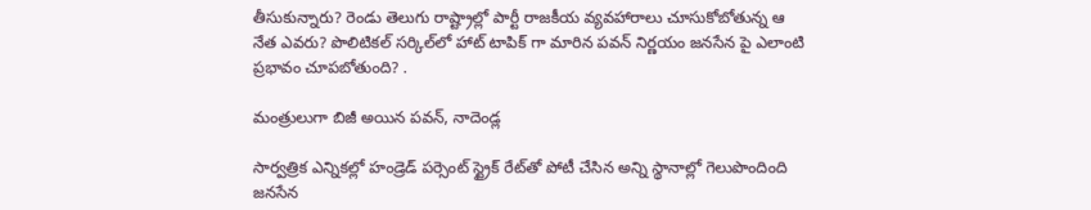తీసుకున్నారు? రెండు తెలుగు రాష్ట్రాల్లో పార్టీ రాజకీయ వ్యవహారాలు చూసుకోబోతున్న ఆ నేత ఎవరు? పొలిటికల్ సర్కిల్‌లో హాట్ టాపిక్ గా మారిన పవన్ నిర్ణయం జనసేన పై ఎలాంటి ప్రభావం చూపబోతుంది? .

మంత్రులుగా బిజీ అయిన పవన్, నాదెండ్ల

సార్వత్రిక ఎన్నికల్లో హండ్రెడ్‌ పర్సెంట్ స్ట్రైక్‌ రేట్‌తో పోటీ చేసిన అన్ని స్థానాల్లో గెలుపొందింది జనసేన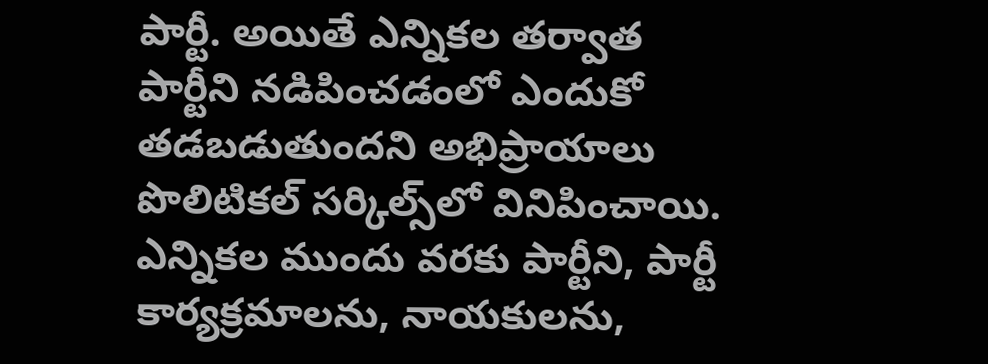పార్టీ. అయితే ఎన్నికల తర్వాత పార్టీని నడిపించడంలో ఎందుకో తడబడుతుందని అభిప్రాయాలు పొలిటికల్ సర్కిల్స్‌లో వినిపించాయి. ఎన్నికల ముందు వరకు పార్టీని, పార్టీ కార్యక్రమాలను, నాయకులను,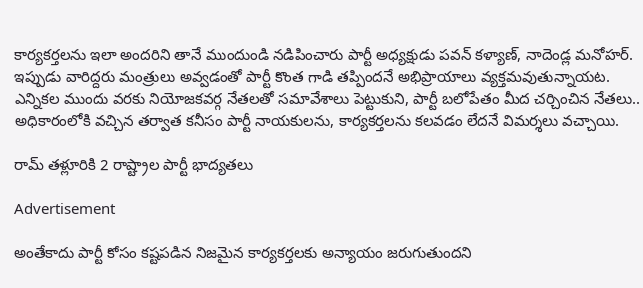కార్యకర్తలను ఇలా అందరిని తానే ముందుండి నడిపించారు పార్టీ అధ్యక్షుడు పవన్ కళ్యాణ్, నాదెండ్ల మనోహర్. ఇప్పుడు వారిద్దరు మంత్రులు అవ్వడంతో పార్టీ కొంత గాడి తప్పిందనే అభిప్రాయాలు వ్యక్తమవుతున్నాయట. ఎన్నికల ముందు వరకు నియోజకవర్గ నేతలతో సమావేశాలు పెట్టుకుని, పార్టీ బలోపేతం మీద చర్చించిన నేతలు.. అధికారంలోకి వచ్చిన తర్వాత కనీసం పార్టీ నాయకులను, కార్యకర్తలను కలవడం లేదనే విమర్శలు వచ్చాయి.

రామ్ తళ్లూరికి 2 రాష్ట్రాల పార్టీ భాద్యతలు

Advertisement

అంతేకాదు పార్టీ కోసం కష్టపడిన నిజమైన కార్యకర్తలకు అన్యాయం జరుగుతుందని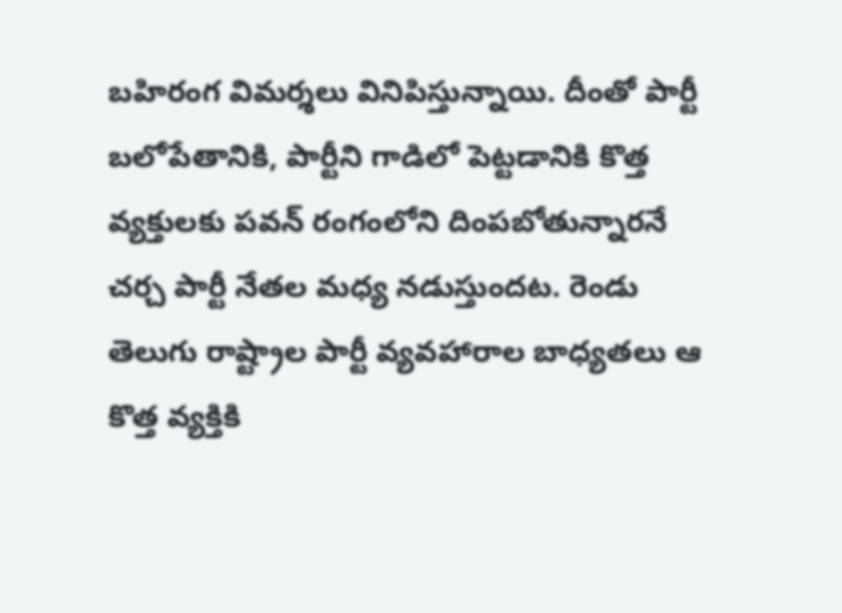బహిరంగ విమర్శలు వినిపిస్తున్నాయి. దీంతో పార్టీ బలోపేతానికి, పార్టీని గాడిలో పెట్టడానికి కొత్త వ్యక్తులకు పవన్ రంగంలోని దింపబోతున్నారనే చర్చ పార్టీ నేతల మధ్య నడుస్తుందట. రెండు తెలుగు రాష్ట్రాల పార్టీ వ్యవహారాల బాధ్యతలు ఆ కొత్త వ్యక్తికి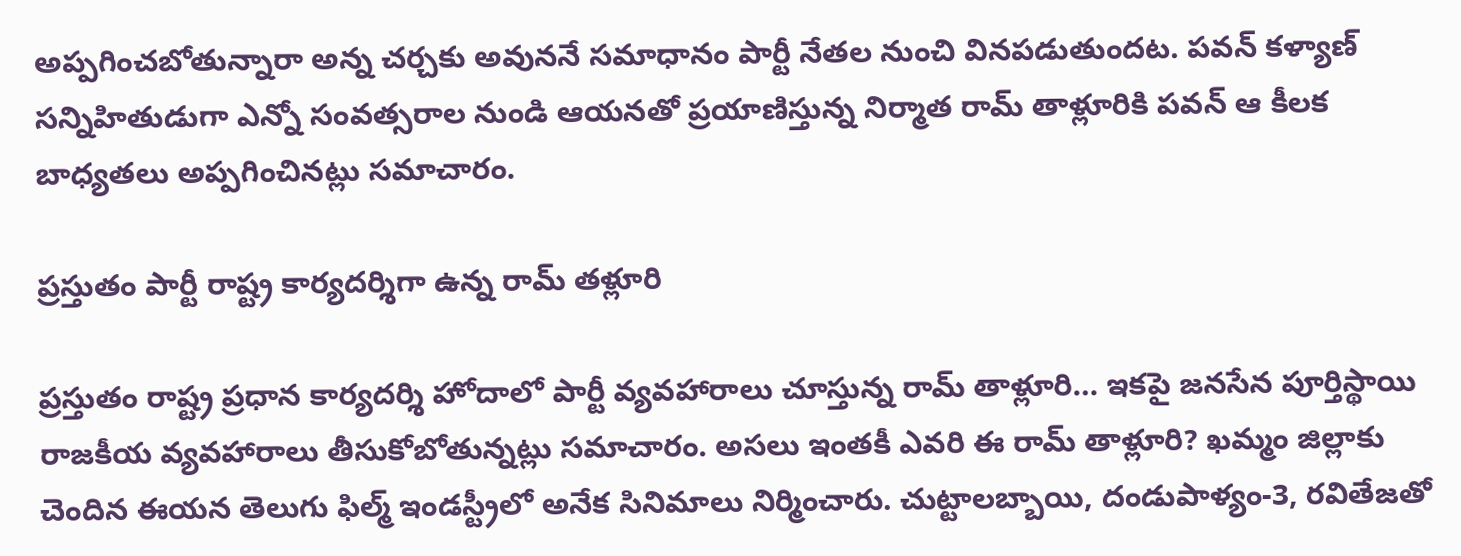అప్పగించబోతున్నారా అన్న చర్చకు అవుననే సమాధానం పార్టీ నేతల నుంచి వినపడుతుందట. పవన్ కళ్యాణ్ సన్నిహితుడుగా ఎన్నో సంవత్సరాల నుండి ఆయనతో ప్రయాణిస్తున్న నిర్మాత రామ్ తాళ్లూరికి పవన్ ఆ కీలక బాధ్యతలు అప్పగించినట్లు సమాచారం.

ప్రస్తుతం పార్టీ రాష్ట్ర కార్యదర్శిగా ఉన్న రామ్ తళ్లూరి

ప్రస్తుతం రాష్ట్ర ప్రధాన కార్యదర్శి హోదాలో పార్టీ వ్యవహారాలు చూస్తున్న రామ్ తాళ్లూరి… ఇకపై జనసేన పూర్తిస్థాయి రాజకీయ వ్యవహారాలు తీసుకోబోతున్నట్లు సమాచారం. అసలు ఇంతకీ ఎవరి ఈ రామ్ తాళ్లూరి? ఖమ్మం జిల్లాకు చెందిన ఈయన తెలుగు ఫిల్మ్ ఇండస్ట్రీలో అనేక సినిమాలు నిర్మించారు. చుట్టాలబ్బాయి, దండుపాళ్యం-3, రవితేజతో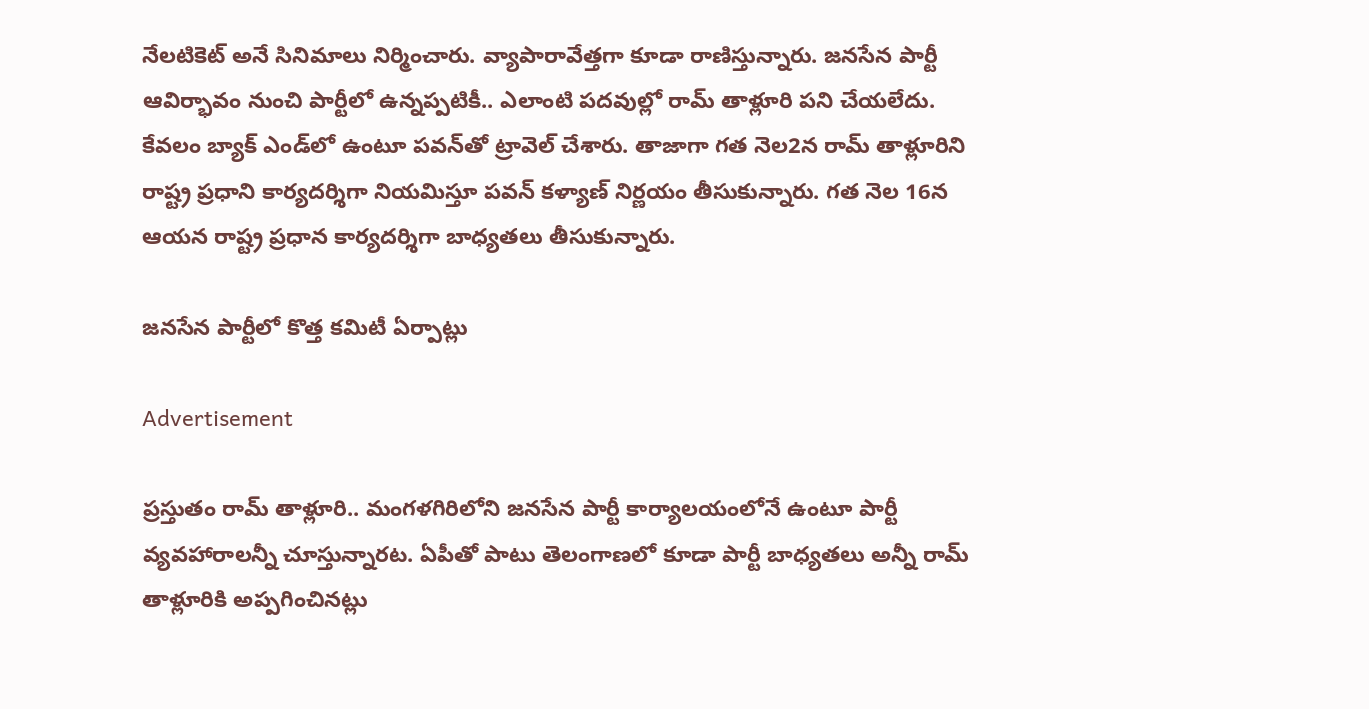నేలటికెట్ అనే సినిమాలు నిర్మించారు. వ్యాపారావేత్తగా కూడా రాణిస్తున్నారు. జనసేన పార్టీ ఆవిర్భావం నుంచి పార్టీలో ఉన్నప్పటికీ.. ఎలాంటి పదవుల్లో రామ్ తాళ్లూరి పని చేయలేదు. కేవలం బ్యాక్ ఎండ్‌లో ఉంటూ పవన్‌తో ట్రావెల్ చేశారు. తాజాగా గత నెల2న రామ్ తాళ్లూరిని రాష్ట్ర ప్రధాని కార్యదర్శిగా నియమిస్తూ పవన్ కళ్యాణ్ నిర్ణయం తీసుకున్నారు. గత నెల 16న ఆయన రాష్ట్ర ప్రధాన కార్యదర్శిగా బాధ్యతలు తీసుకున్నారు.

జనసేన పార్టీలో కొత్త కమిటీ ఏర్పాట్లు

Advertisement

ప్రస్తుతం రామ్ తాళ్లూరి.. మంగళగిరిలోని జనసేన పార్టీ కార్యాలయంలోనే ఉంటూ పార్టీ వ్యవహారాలన్నీ చూస్తున్నారట. ఏపీతో పాటు తెలంగాణలో కూడా పార్టీ బాధ్యతలు అన్నీ రామ్ తాళ్లూరికి అప్పగించినట్లు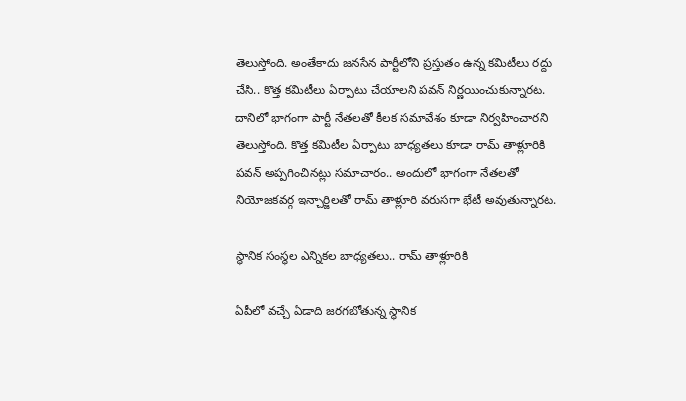తెలుస్తోంది. అంతేకాదు జనసేన పార్టీలోని ప్రస్తుతం ఉన్న కమిటీలు రద్దు చేసి.. కొత్త కమిటీలు ఏర్పాటు చేయాలని పవన్ నిర్ణయించుకున్నారట. దానిలో భాగంగా పార్టీ నేతలతో కీలక సమావేశం కూడా నిర్వహించారని తెలుస్తోంది. కొత్త కమిటీల ఏర్పాటు బాధ్యతలు కూడా రామ్‌ తాళ్లూరికి పవన్ అప్పగించినట్లు సమాచారం.. అందులో భాగంగా నేతలతో నియోజకవర్గ ఇన్చార్జిలతో రామ్ తాళ్లూరి వరుసగా భేటీ అవుతున్నారట.

స్థానిక సంస్థల ఎన్నికల బాధ్యతలు.. రామ్ తాళ్లూరికి

ఏపీలో వచ్చే ఏడాది జరగబోతున్న స్థానిక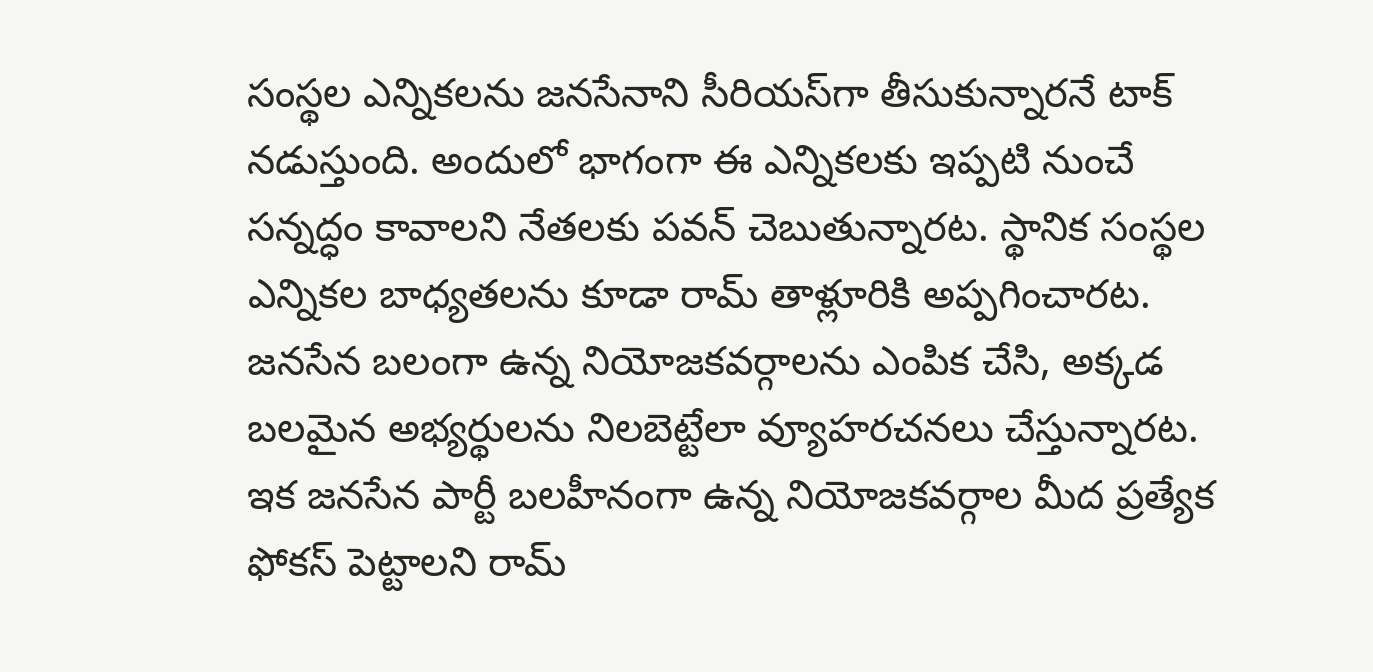సంస్థల ఎన్నికలను జనసేనాని సీరియస్‌గా తీసుకున్నారనే టాక్ నడుస్తుంది. అందులో భాగంగా ఈ ఎన్నికలకు ఇప్పటి నుంచే సన్నద్ధం కావాలని నేతలకు పవన్ చెబుతున్నారట. స్థానిక సంస్థల ఎన్నికల బాధ్యతలను కూడా రామ్ తాళ్లూరికి అప్పగించారట. జనసేన బలంగా ఉన్న నియోజకవర్గాలను ఎంపిక చేసి, అక్కడ బలమైన అభ్యర్థులను నిలబెట్టేలా వ్యూహరచనలు చేస్తున్నారట. ఇక జనసేన పార్టీ బలహీనంగా ఉన్న నియోజకవర్గాల మీద ప్రత్యేక ఫోకస్ పెట్టాలని రామ్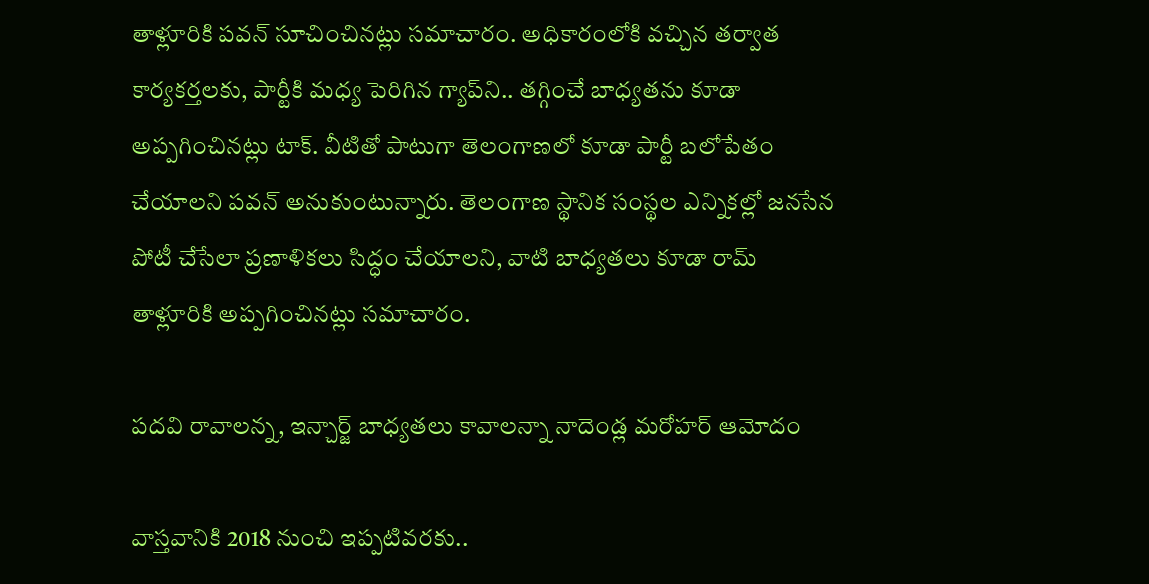తాళ్లూరికి పవన్ సూచించినట్లు సమాచారం. అధికారంలోకి వచ్చిన తర్వాత కార్యకర్తలకు, పార్టీకి మధ్య పెరిగిన గ్యాప్‌ని.. తగ్గించే బాధ్యతను కూడా అప్పగించినట్లు టాక్. వీటితో పాటుగా తెలంగాణలో కూడా పార్టీ బలోపేతం చేయాలని పవన్ అనుకుంటున్నారు. తెలంగాణ స్థానిక సంస్థల ఎన్నికల్లో జనసేన పోటీ చేసేలా ప్రణాళికలు సిద్ధం చేయాలని, వాటి బాధ్యతలు కూడా రామ్ తాళ్లూరికి అప్పగించినట్లు సమాచారం.

పదవి రావాలన్న, ఇన్చార్జ్ బాధ్యతలు కావాలన్నా నాదెండ్ల మరోహర్ ఆమోదం

వాస్తవానికి 2018 నుంచి ఇప్పటివరకు..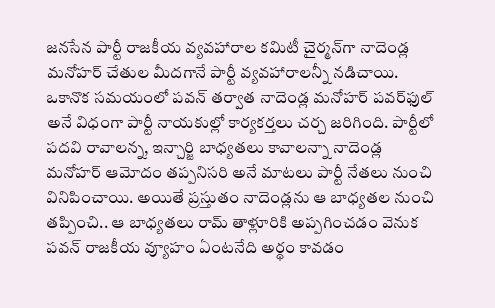జనసేన పార్టీ రాజకీయ వ్యవహారాల కమిటీ చైర్మన్‌గా నాదెండ్ల మనోహర్ చేతుల మీదగానే పార్టీ వ్యవహారాలన్నీ నడిచాయి. ఒకానొక సమయంలో పవన్ తర్వాత నాదెండ్ల మనోహర్ పవర్‌ఫుల్‌ అనే విధంగా పార్టీ నాయకుల్లో కార్యకర్తలు చర్చ జరిగింది. పార్టీలో పదవి రావాలన్న, ఇన్చార్జి బాధ్యతలు కావాలన్నా నాదెండ్ల మనోహర్ ఆమోదం తప్పనిసరి అనే మాటలు పార్టీ నేతలు నుంచి వినిపించాయి. అయితే ప్రస్తుతం నాదెండ్లను ఆ బాధ్యతల నుంచి తప్పించి.. ఆ బాధ్యతలు రామ్ తాళ్లూరికి అప్పగించడం వెనుక పవన్ రాజకీయ వ్యూహం ఏంటనేది అర్థం కావడం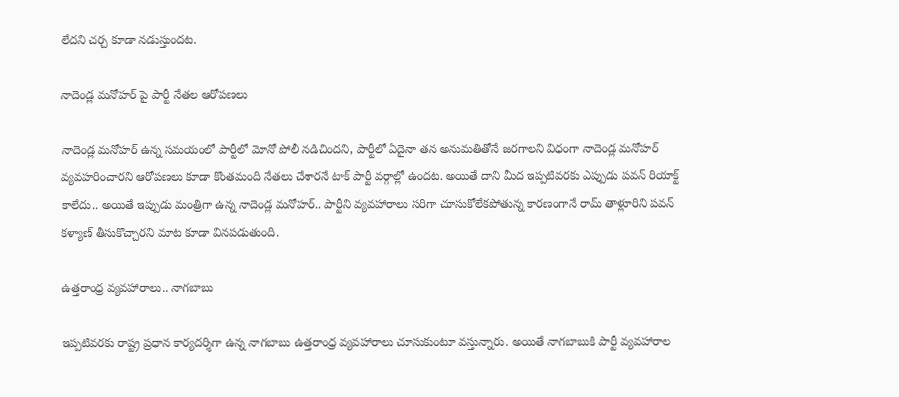లేదని చర్చ కూడా నడుస్తుందట.

నాదెండ్ల మనోహర్ పై పార్టీ నేతల ఆరోపణలు

నాదెండ్ల మనోహర్ ఉన్న సమయంలో పార్టీలో మోనో పోలీ నడిచిందని, పార్టీలో ఏదైనా తన అనుమతితోనే జరగాలని విధంగా నాదెండ్ల మనోహర్ వ్యవహరించారని ఆరోపణలు కూడా కొంతమంది నేతలు చేశారనే టాక్ పార్టీ వర్గాల్లో ఉందట. అయితే దాని మీద ఇప్పటివరకు ఎప్పుడు పవన్ రియాక్ట్ కాలేదు.. అయితే ఇప్పుడు మంత్రిగా ఉన్న నాదెండ్ల మనోహర్.. పార్టీని వ్యవహారాలు సరిగా చూసుకోలేకపోతున్న కారణంగానే రామ్ తాళ్లూరిని పవన్ కళ్యాణ్ తీసుకొచ్చారని మాట కూడా వినపడుతుంది.

ఉత్తరాంధ్ర వ్యవహారాలు.. నాగబాబు

ఇప్పటివరకు రాష్ట్ర ప్రధాన కార్యదర్శిగా ఉన్న నాగబాబు ఉత్తరాంధ్ర వ్యవహారాలు చూసుకుంటూ వస్తున్నారు. అయితే నాగబాబుకి పార్టీ వ్యవహారాల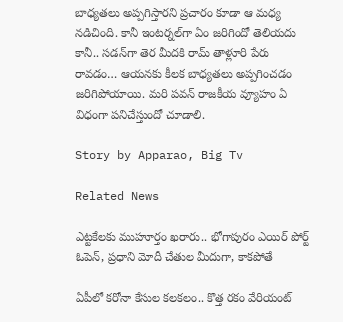బాధ్యతలు అప్పగిస్తారని ప్రచారం కూడా ఆ మధ్య నడిచింది. కానీ ఇంటర్నల్‌గా ఏం జరిగిందో తెలియదు కానీ.. సడన్‌గా తెర మీదకి రామ్ తాళ్లూరి పేరు రావడం… ఆయనకు కీలక బాధ్యతలు అప్పగించడం జరిగిపోయాయి. మరి పవన్ రాజకీయ వ్యూహం ఏ విధంగా పనిచేస్తుందో చూడాలి.

Story by Apparao, Big Tv

Related News

ఎట్టకేలకు ముహూర్తం ఖరారు.. భోగాపురం ఎయిర్ పోర్ట్ ఓపెన్, ప్రధాని మోదీ చేతుల మీదుగా, కాకపోతే

ఏపీలో కరోనా కేసుల కలకలం.. కొత్త రకం వేరియంట్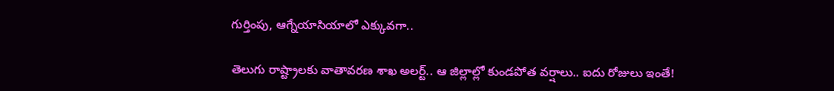గుర్తింపు, ఆగ్నేయాసియాలో ఎక్కువగా..

తెలుగు రాష్ట్రాలకు వాతావరణ శాఖ అలర్ట్.. ఆ జిల్లాల్లో కుండపోత వర్షాలు.. ఐదు రోజులు ఇంతే!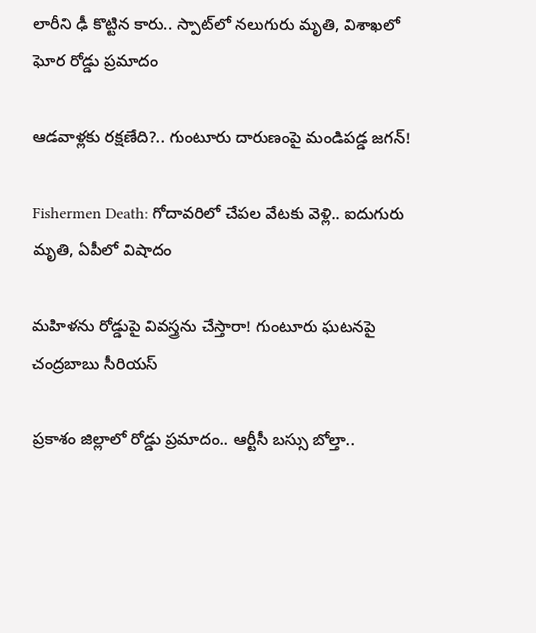లారీని ఢీ కొట్టిన కారు.. స్పాట్‌లో నలుగురు మృతి, విశాఖలో ఘోర రోడ్డు ప్రమాదం

ఆడవాళ్లకు రక్షణేది?.. గుంటూరు దారుణంపై మండిపడ్డ జగన్!

Fishermen Death: గోదావరిలో చేపల వేటకు వెళ్లి.. ఐదుగురు మృతి, ఏపీలో విషాదం

మహిళను రోడ్డుపై వివస్త్రను చేస్తారా! గుంటూరు ఘటనపై చంద్రబాబు సీరియస్

ప్రకాశం జిల్లాలో రోడ్డు ప్రమాదం.. ఆర్టీసీ బస్సు బోల్తా..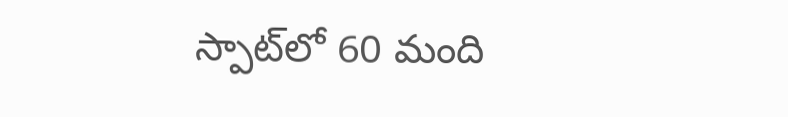స్పాట్‌‌లో 60 మంది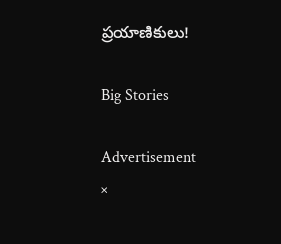ప్రయాణికులు!

Big Stories

Advertisement
×